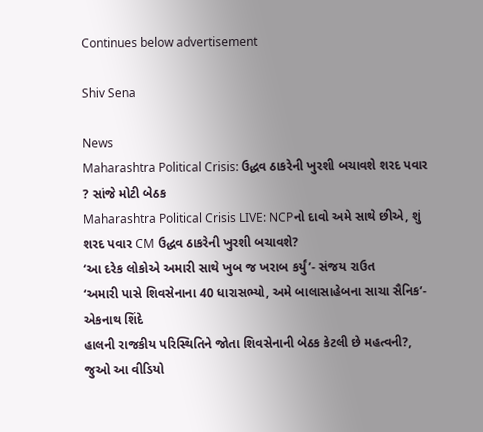Continues below advertisement

Shiv Sena

News
Maharashtra Political Crisis: ઉદ્ધવ ઠાકરેની ખુરશી બચાવશે શરદ પવાર ? સાંજે મોટી બેઠક
Maharashtra Political Crisis LIVE: NCPનો દાવો અમે સાથે છીએ, શું શરદ પવાર CM ઉદ્ધવ ઠાકરેની ખુરશી બચાવશે?
‘આ દરેક લોકોએ અમારી સાથે ખુબ જ ખરાબ કર્યું’- સંજય રાઉત
‘અમારી પાસે શિવસેનાના 40 ધારાસભ્યો, અમે બાલાસાહેબના સાચા સૈનિક’- એકનાથ શિંદે
હાલની રાજકીય પરિસ્થિતિને જોતા શિવસેનાની બેઠક કેટલી છે મહત્વની?, જુઓ આ વીડિયો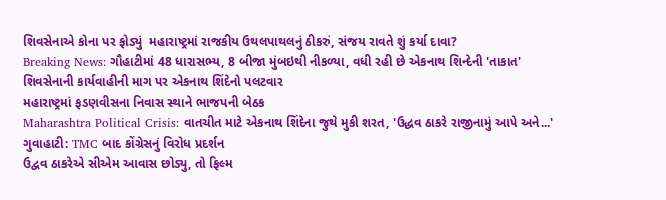શિવસેનાએ કોના પર ફોડ્યું  મહારાષ્ટ્રમાં રાજકીય ઉથલપાથલનું ઠીકરું, સંજય રાવતે શું કર્યા દાવા?
Breaking News: ગૌહાટીમાં 48 ધારાસભ્ય, 8 બીજા મુંબઇથી નીકળ્યા, વધી રહી છે એકનાથ શિન્દેની 'તાકાત'
શિવસેનાની કાર્યવાહીની માગ પર એકનાથ શિંદેનો પલટવાર
મહારાષ્ટ્રમાં ફડણવીસના નિવાસ સ્થાને ભાજપની બેઠક
Maharashtra Political Crisis: વાતચીત માટે એકનાથ શિંદેના જુથે મુકી શરત, 'ઉદ્ધવ ઠાકરે રાજીનામું આપે અને...'
ગુવાહાટી: TMC બાદ કોંગ્રેસનું વિરોધ પ્રદર્શન
ઉદ્વવ ઠાકરેએ સીએમ આવાસ છોડ્યુ, તો ફિલ્મ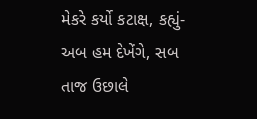મેકરે કર્યો કટાક્ષ, કહ્યું- અબ હમ દેખેંગે, સબ તાજ ઉછાલે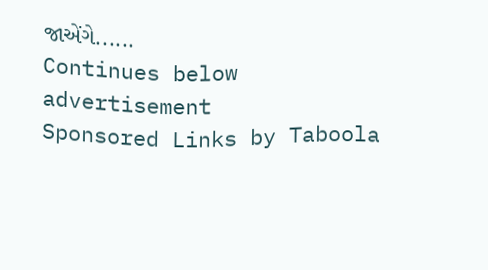જાએંગે......
Continues below advertisement
Sponsored Links by Taboola